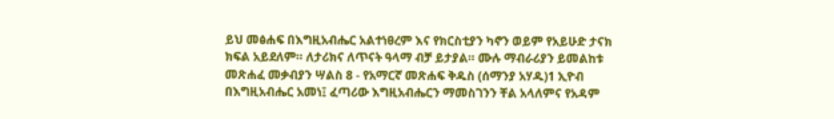ይህ መፅሐፍ በእግዚአብሔር አልተነፀረም እና የክርስቲያን ካኖን ወይም የአይሁድ ታናክ ክፍል አይደለም። ለታሪክና ለጥናት ዓላማ ብቻ ይታያል። ሙሉ ማብራሪያን ይመልከቱ መጽሐፈ መቃብያን ሣልስ 8 - የአማርኛ መጽሐፍ ቅዱስ (ሰማንያ አሃዱ)1 ኢዮብ በእግዚአብሔር አመነ፤ ፈጣሪው እግዚአብሔርን ማመስገንን ቸል አላለምና የአዳም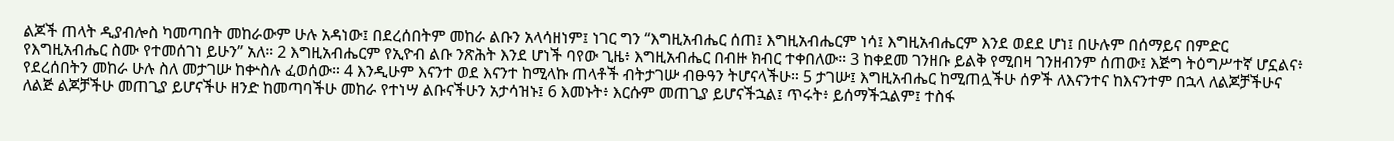ልጆች ጠላት ዲያብሎስ ካመጣበት መከራውም ሁሉ አዳነው፤ በደረሰበትም መከራ ልቡን አላሳዘነም፤ ነገር ግን “እግዚአብሔር ሰጠ፤ እግዚአብሔርም ነሳ፤ እግዚአብሔርም እንደ ወደደ ሆነ፤ በሁሉም በሰማይና በምድር የእግዚአብሔር ስሙ የተመሰገነ ይሁን” አለ። 2 እግዚአብሔርም የኢዮብ ልቡ ንጽሕት እንደ ሆነች ባየው ጊዜ፥ እግዚአብሔር በብዙ ክብር ተቀበለው። 3 ከቀደመ ገንዘቡ ይልቅ የሚበዛ ገንዘብንም ሰጠው፤ እጅግ ትዕግሥተኛ ሆኗልና፥ የደረሰበትን መከራ ሁሉ ስለ መታገሡ ከቍስሉ ፈወሰው። 4 እንዲሁም እናንተ ወደ እናንተ ከሚላኩ ጠላቶች ብትታገሡ ብፁዓን ትሆናላችሁ። 5 ታገሡ፤ እግዚአብሔር ከሚጠሏችሁ ሰዎች ለእናንተና ከእናንተም በኋላ ለልጆቻችሁና ለልጅ ልጆቻችሁ መጠጊያ ይሆናችሁ ዘንድ ከመጣባችሁ መከራ የተነሣ ልቡናችሁን አታሳዝኑ፤ 6 እመኑት፥ እርሱም መጠጊያ ይሆናችኋል፤ ጥሩት፥ ይሰማችኋልም፤ ተስፋ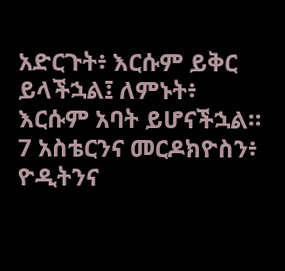አድርጉት፥ እርሱም ይቅር ይላችኋል፤ ለምኑት፥ እርሱም አባት ይሆናችኋል። 7 አስቴርንና መርዶክዮስን፥ ዮዲትንና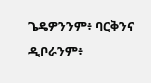ጌዴዎንንም፥ ባርቅንና ዲቦራንም፥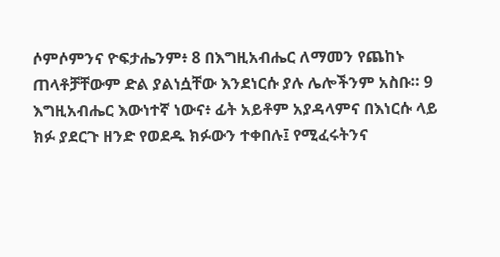ሶምሶምንና ዮፍታሔንም፥ 8 በእግዚአብሔር ለማመን የጨከኑ ጠላቶቻቸውም ድል ያልነሷቸው እንደነርሱ ያሉ ሌሎችንም አስቡ። 9 እግዚአብሔር እውነተኛ ነውና፥ ፊት አይቶም አያዳላምና በእነርሱ ላይ ክፉ ያደርጉ ዘንድ የወደዱ ክፉውን ተቀበሉ፤ የሚፈሩትንና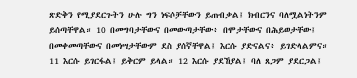ጽድቅን የሚያደርጉትን ሁሉ ግን ነፍሶቻቸውን ይጠብቃል፤ ክብርንና ባለሟልነትንም ይሰጣቸዋል። 10 በመግባታቸውና በመውጣታቸው፥ በሞታቸውና በሕይወታቸው፤ በመቀመጣቸውና በመነሣታቸውም ደስ ያሰኛቸዋል፤ እርሱ ያድናልና፥ ይገድላልምና። 11 እርሱ ይገርፋል፤ ይቅርም ይላል። 12 እርሱ ያደኸያል፤ ባለ ጸጋም ያደርጋል፤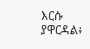እርሱ ያዋርዳል፥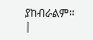ያከብራልም። |